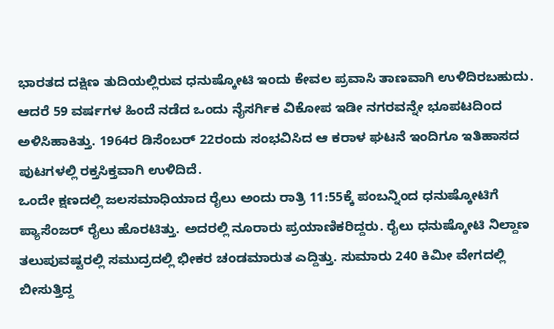ಭಾರತದ ದಕ್ಷಿಣ ತುದಿಯಲ್ಲಿರುವ ಧನುಷ್ಕೋಟಿ ಇಂದು ಕೇವಲ ಪ್ರವಾಸಿ ತಾಣವಾಗಿ ಉಳಿದಿರಬಹುದು. ಆದರೆ 59 ವರ್ಷಗಳ ಹಿಂದೆ ನಡೆದ ಒಂದು ನೈಸರ್ಗಿಕ ವಿಕೋಪ ಇಡೀ ನಗರವನ್ನೇ ಭೂಪಟದಿಂದ ಅಳಿಸಿಹಾಕಿತ್ತು. 1964ರ ಡಿಸೆಂಬರ್ 22ರಂದು ಸಂಭವಿಸಿದ ಆ ಕರಾಳ ಘಟನೆ ಇಂದಿಗೂ ಇತಿಹಾಸದ ಪುಟಗಳಲ್ಲಿ ರಕ್ತಸಿಕ್ತವಾಗಿ ಉಳಿದಿದೆ.
ಒಂದೇ ಕ್ಷಣದಲ್ಲಿ ಜಲಸಮಾಧಿಯಾದ ರೈಲು ಅಂದು ರಾತ್ರಿ 11:55ಕ್ಕೆ ಪಂಬನ್ನಿಂದ ಧನುಷ್ಕೋಟಿಗೆ ಪ್ಯಾಸೆಂಜರ್ ರೈಲು ಹೊರಟಿತ್ತು. ಅದರಲ್ಲಿ ನೂರಾರು ಪ್ರಯಾಣಿಕರಿದ್ದರು. ರೈಲು ಧನುಷ್ಕೋಟಿ ನಿಲ್ದಾಣ ತಲುಪುವಷ್ಟರಲ್ಲಿ ಸಮುದ್ರದಲ್ಲಿ ಭೀಕರ ಚಂಡಮಾರುತ ಎದ್ದಿತ್ತು. ಸುಮಾರು 240 ಕಿಮೀ ವೇಗದಲ್ಲಿ ಬೀಸುತ್ತಿದ್ದ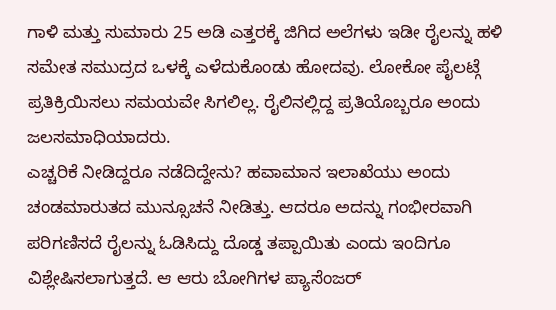ಗಾಳಿ ಮತ್ತು ಸುಮಾರು 25 ಅಡಿ ಎತ್ತರಕ್ಕೆ ಜಿಗಿದ ಅಲೆಗಳು ಇಡೀ ರೈಲನ್ನು ಹಳಿ ಸಮೇತ ಸಮುದ್ರದ ಒಳಕ್ಕೆ ಎಳೆದುಕೊಂಡು ಹೋದವು. ಲೋಕೋ ಪೈಲಟ್ಗೆ ಪ್ರತಿಕ್ರಿಯಿಸಲು ಸಮಯವೇ ಸಿಗಲಿಲ್ಲ. ರೈಲಿನಲ್ಲಿದ್ದ ಪ್ರತಿಯೊಬ್ಬರೂ ಅಂದು ಜಲಸಮಾಧಿಯಾದರು.
ಎಚ್ಚರಿಕೆ ನೀಡಿದ್ದರೂ ನಡೆದಿದ್ದೇನು? ಹವಾಮಾನ ಇಲಾಖೆಯು ಅಂದು ಚಂಡಮಾರುತದ ಮುನ್ಸೂಚನೆ ನೀಡಿತ್ತು. ಆದರೂ ಅದನ್ನು ಗಂಭೀರವಾಗಿ ಪರಿಗಣಿಸದೆ ರೈಲನ್ನು ಓಡಿಸಿದ್ದು ದೊಡ್ಡ ತಪ್ಪಾಯಿತು ಎಂದು ಇಂದಿಗೂ ವಿಶ್ಲೇಷಿಸಲಾಗುತ್ತದೆ. ಆ ಆರು ಬೋಗಿಗಳ ಪ್ಯಾಸೆಂಜರ್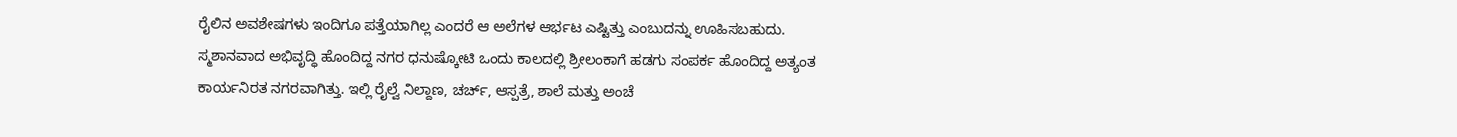ರೈಲಿನ ಅವಶೇಷಗಳು ಇಂದಿಗೂ ಪತ್ತೆಯಾಗಿಲ್ಲ ಎಂದರೆ ಆ ಅಲೆಗಳ ಆರ್ಭಟ ಎಷ್ಟಿತ್ತು ಎಂಬುದನ್ನು ಊಹಿಸಬಹುದು.
ಸ್ಮಶಾನವಾದ ಅಭಿವೃದ್ಧಿ ಹೊಂದಿದ್ದ ನಗರ ಧನುಷ್ಕೋಟಿ ಒಂದು ಕಾಲದಲ್ಲಿ ಶ್ರೀಲಂಕಾಗೆ ಹಡಗು ಸಂಪರ್ಕ ಹೊಂದಿದ್ದ ಅತ್ಯಂತ ಕಾರ್ಯನಿರತ ನಗರವಾಗಿತ್ತು. ಇಲ್ಲಿ ರೈಲ್ವೆ ನಿಲ್ದಾಣ, ಚರ್ಚ್, ಆಸ್ಪತ್ರೆ, ಶಾಲೆ ಮತ್ತು ಅಂಚೆ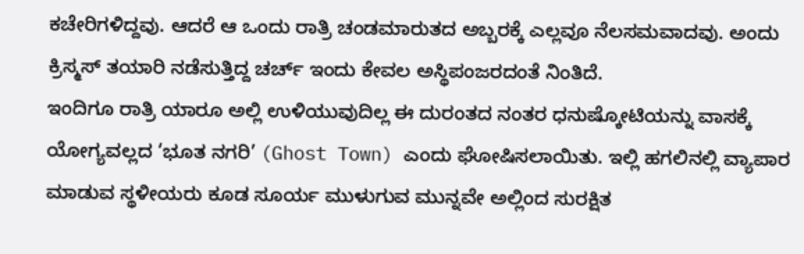ಕಚೇರಿಗಳಿದ್ದವು. ಆದರೆ ಆ ಒಂದು ರಾತ್ರಿ ಚಂಡಮಾರುತದ ಅಬ್ಬರಕ್ಕೆ ಎಲ್ಲವೂ ನೆಲಸಮವಾದವು. ಅಂದು ಕ್ರಿಸ್ಮಸ್ ತಯಾರಿ ನಡೆಸುತ್ತಿದ್ದ ಚರ್ಚ್ ಇಂದು ಕೇವಲ ಅಸ್ಥಿಪಂಜರದಂತೆ ನಿಂತಿದೆ.
ಇಂದಿಗೂ ರಾತ್ರಿ ಯಾರೂ ಅಲ್ಲಿ ಉಳಿಯುವುದಿಲ್ಲ ಈ ದುರಂತದ ನಂತರ ಧನುಷ್ಕೋಟಿಯನ್ನು ವಾಸಕ್ಕೆ ಯೋಗ್ಯವಲ್ಲದ ‘ಭೂತ ನಗರಿ’ (Ghost Town) ಎಂದು ಘೋಷಿಸಲಾಯಿತು. ಇಲ್ಲಿ ಹಗಲಿನಲ್ಲಿ ವ್ಯಾಪಾರ ಮಾಡುವ ಸ್ಥಳೀಯರು ಕೂಡ ಸೂರ್ಯ ಮುಳುಗುವ ಮುನ್ನವೇ ಅಲ್ಲಿಂದ ಸುರಕ್ಷಿತ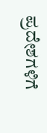ಪ್ರದೇಶಗಳಿಗೆ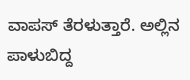ವಾಪಸ್ ತೆರಳುತ್ತಾರೆ. ಅಲ್ಲಿನ ಪಾಳುಬಿದ್ದ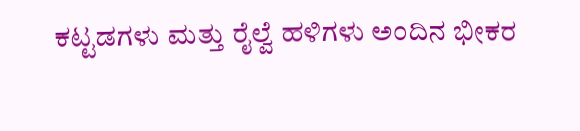ಕಟ್ಟಡಗಳು ಮತ್ತು ರೈಲ್ವೆ ಹಳಿಗಳು ಅಂದಿನ ಭೀಕರ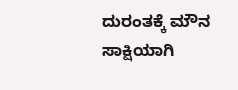ದುರಂತಕ್ಕೆ ಮೌನ ಸಾಕ್ಷಿಯಾಗಿ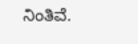ನಿಂತಿವೆ.